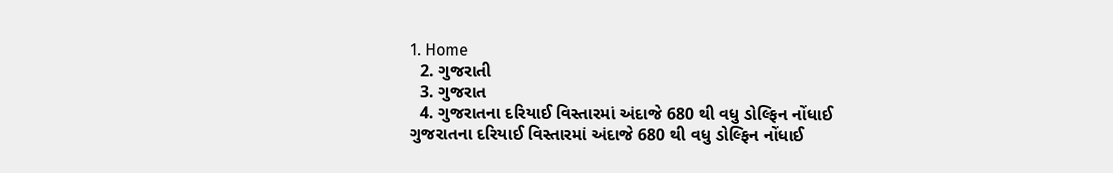1. Home
  2. ગુજરાતી
  3. ગુજરાત
  4. ગુજરાતના દરિયાઈ વિસ્તારમાં અંદાજે 680 થી વધુ ડોલ્ફિન નોંધાઈ
ગુજરાતના દરિયાઈ વિસ્તારમાં અંદાજે 680 થી વધુ ડોલ્ફિન નોંધાઈ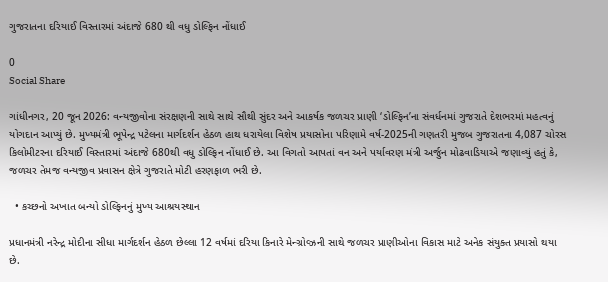ગુજરાતના દરિયાઈ વિસ્તારમાં અંદાજે 680 થી વધુ ડોલ્ફિન નોંધાઈ

0
Social Share

ગાંધીનગર, 20 જૂન 2026: વન્યજીવોના સંરક્ષણની સાથે સાથે સૌથી સુંદર અને આકર્ષક જળચર પ્રાણી ‘ડોલ્ફિન’ના સંવર્ધનમાં ગુજરાતે દેશભરમાં મહત્વનું યોગદાન આપ્યું છે. મુખ્યમંત્રી ભૂપેન્દ્ર પટેલના માર્ગદર્શન હેઠળ હાથ ધરાયેલા વિશેષ પ્રયાસોના પરિણામે વર્ષ-2025ની ગણતરી મુજબ ગુજરાતના 4,087 ચોરસ કિલોમીટરના દરિયાઈ વિસ્તારમાં અંદાજે 680થી વધુ ડોલ્ફિન નોંધાઈ છે. આ વિગતો આપતાં વન અને પર્યાવરણ મંત્રી અર્જુન મોઢવાડિયાએ જણાવ્યું હતું કે, જળચર તેમજ વન્યજીવ પ્રવાસન ક્ષેત્રે ગુજરાતે મોટી હરણફાળ ભરી છે.

  • કચ્છનો અખાત બન્યો ડોલ્ફિનનું મુખ્ય આશ્રયસ્થાન

પ્રધાનમંત્રી નરેન્દ્ર મોદીના સીધા માર્ગદર્શન હેઠળ છેલ્લા 12 વર્ષમાં દરિયા કિનારે મેન્ગ્રોવ્ઝની સાથે જળચર પ્રાણીઓના વિકાસ માટે અનેક સંયુક્ત પ્રયાસો થયા છે.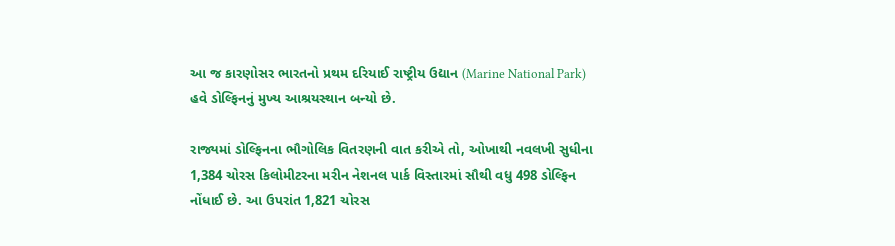આ જ કારણોસર ભારતનો પ્રથમ દરિયાઈ રાષ્ટ્રીય ઉદ્યાન (Marine National Park) હવે ડોલ્ફિનનું મુખ્ય આશ્રયસ્થાન બન્યો છે.

રાજ્યમાં ડોલ્ફિનના ભૌગોલિક વિતરણની વાત કરીએ તો, ઓખાથી નવલખી સુધીના 1,384 ચોરસ કિલોમીટરના મરીન નેશનલ પાર્ક વિસ્તારમાં સૌથી વધુ 498 ડોલ્ફિન નોંધાઈ છે. આ ઉપરાંત 1,821 ચોરસ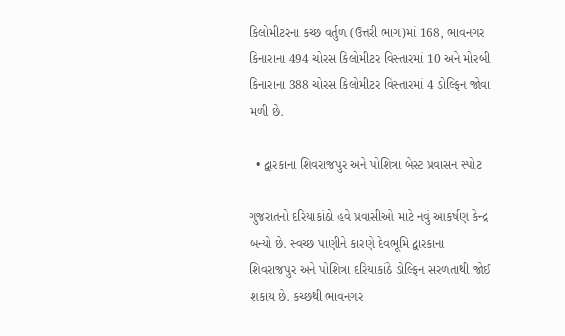કિલોમીટરના કચ્છ વર્તુળ (ઉત્તરી ભાગ)માં 168, ભાવનગર કિનારાના 494 ચોરસ કિલોમીટર વિસ્તારમાં 10 અને મોરબી કિનારાના 388 ચોરસ કિલોમીટર વિસ્તારમાં 4 ડોલ્ફિન જોવા મળી છે.

  • દ્વારકાના શિવરાજપુર અને પોશિત્રા બેસ્ટ પ્રવાસન સ્પોટ

ગુજરાતનો દરિયાકાંઠો હવે પ્રવાસીઓ માટે નવું આકર્ષણ કેન્દ્ર બન્યો છે. સ્વચ્છ પાણીને કારણે દેવભૂમિ દ્વારકાના શિવરાજપુર અને પોશિત્રા દરિયાકાંઠે ડોલ્ફિન સરળતાથી જોઈ શકાય છે. કચ્છથી ભાવનગર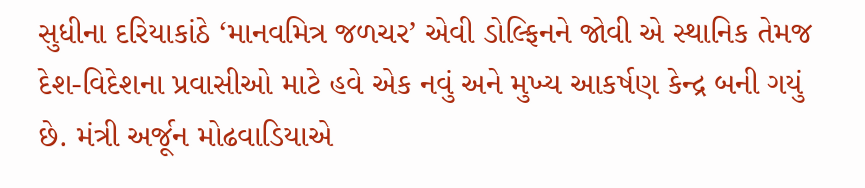સુધીના દરિયાકાંઠે ‘માનવમિત્ર જળચર’ એવી ડોલ્ફિનને જોવી એ સ્થાનિક તેમજ દેશ-વિદેશના પ્રવાસીઓ માટે હવે એક નવું અને મુખ્ય આકર્ષણ કેન્દ્ર બની ગયું છે. મંત્રી અર્જૂન મોઢવાડિયાએ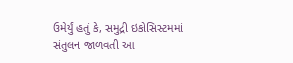ઉમેર્યું હતું કે, સમુદ્રી ઇકોસિસ્ટમમાં સંતુલન જાળવતી આ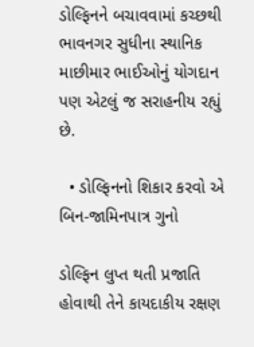ડોલ્ફિનને બચાવવામાં કચ્છથી ભાવનગર સુધીના સ્થાનિક માછીમાર ભાઈઓનું યોગદાન પણ એટલું જ સરાહનીય રહ્યું છે.

  • ડોલ્ફિનનો શિકાર કરવો એ બિન-જામિનપાત્ર ગુનો

ડોલ્ફિન લુપ્ત થતી પ્રજાતિ હોવાથી તેને કાયદાકીય રક્ષણ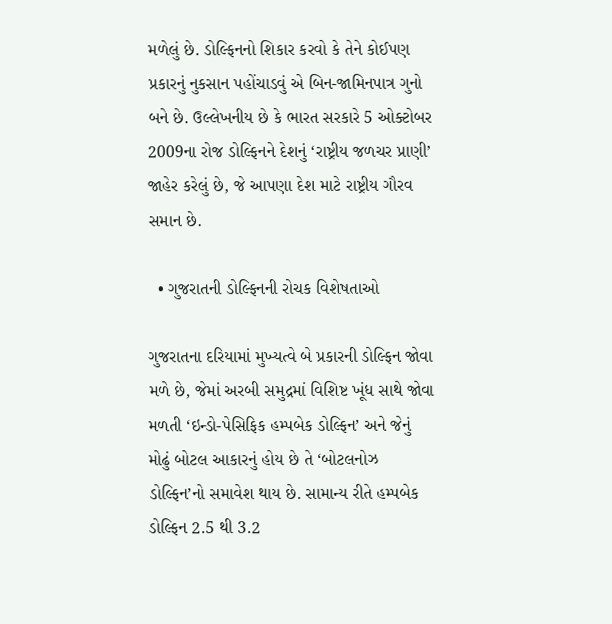મળેલું છે. ડોલ્ફિનનો શિકાર કરવો કે તેને કોઈપણ પ્રકારનું નુકસાન પહોંચાડવું એ બિન-જામિનપાત્ર ગુનો બને છે. ઉલ્લેખનીય છે કે ભારત સરકારે 5 ઓક્ટોબર 2009ના રોજ ડોલ્ફિનને દેશનું ‘રાષ્ટ્રીય જળચર પ્રાણી’ જાહેર કરેલું છે, જે આપણા દેશ માટે રાષ્ટ્રીય ગૌરવ સમાન છે.

  • ગુજરાતની ડોલ્ફિનની રોચક વિશેષતાઓ

ગુજરાતના દરિયામાં મુખ્યત્વે બે પ્રકારની ડોલ્ફિન જોવા મળે છે, જેમાં અરબી સમુદ્રમાં વિશિષ્ટ ખૂંધ સાથે જોવા મળતી ‘ઇન્ડો-પેસિફિક હમ્પબેક ડોલ્ફિન’ અને જેનું મોઢું બોટલ આકારનું હોય છે તે ‘બોટલનોઝ ડોલ્ફિન’નો સમાવેશ થાય છે. સામાન્ય રીતે હમ્પબેક ડોલ્ફિન 2.5 થી 3.2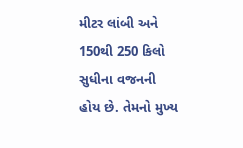મીટર લાંબી અને 150થી 250 કિલો સુધીના વજનની હોય છે. તેમનો મુખ્ય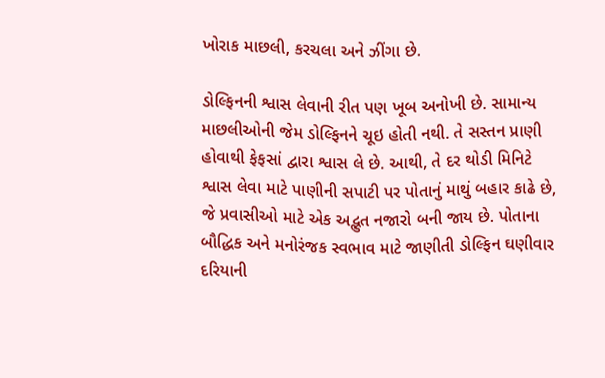ખોરાક માછલી, કરચલા અને ઝીંગા છે.

ડોલ્ફિનની શ્વાસ લેવાની રીત પણ ખૂબ અનોખી છે. સામાન્ય માછલીઓની જેમ ડોલ્ફિનને ચૂઇ હોતી નથી. તે સસ્તન પ્રાણી હોવાથી ફેફસાં દ્વારા શ્વાસ લે છે. આથી, તે દર થોડી મિનિટે શ્વાસ લેવા માટે પાણીની સપાટી પર પોતાનું માથું બહાર કાઢે છે, જે પ્રવાસીઓ માટે એક અદ્ભુત નજારો બની જાય છે. પોતાના બૌદ્ધિક અને મનોરંજક સ્વભાવ માટે જાણીતી ડોલ્ફિન ઘણીવાર દરિયાની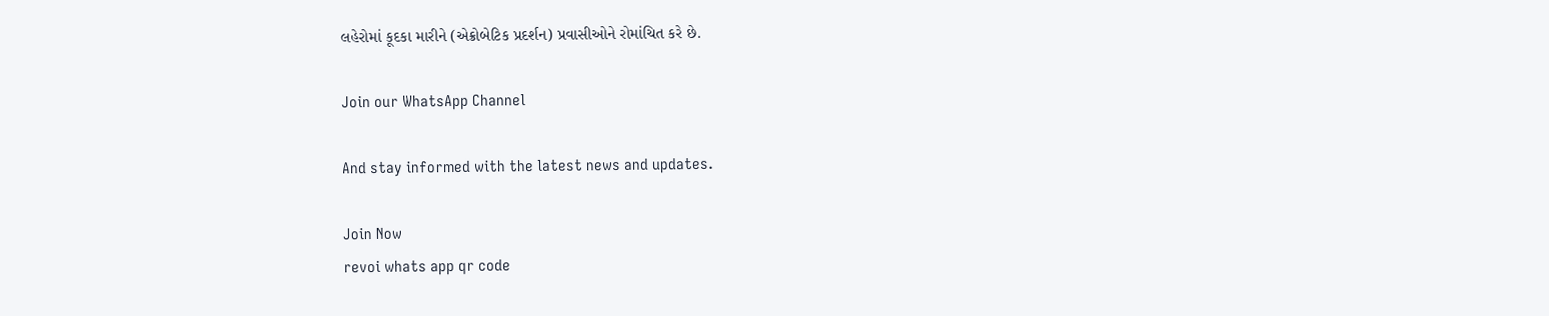લહેરોમાં કૂદકા મારીને (એક્રોબેટિક પ્રદર્શન) પ્રવાસીઓને રોમાંચિત કરે છે.

Join our WhatsApp Channel

And stay informed with the latest news and updates.

Join Now
revoi whats app qr code